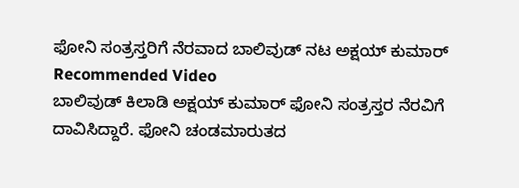ಫೋನಿ ಸಂತ್ರಸ್ತರಿಗೆ ನೆರವಾದ ಬಾಲಿವುಡ್ ನಟ ಅಕ್ಷಯ್ ಕುಮಾರ್
Recommended Video
ಬಾಲಿವುಡ್ ಕಿಲಾಡಿ ಅಕ್ಷಯ್ ಕುಮಾರ್ ಫೋನಿ ಸಂತ್ರಸ್ತರ ನೆರವಿಗೆ ದಾವಿಸಿದ್ದಾರೆ. ಫೋನಿ ಚಂಡಮಾರುತದ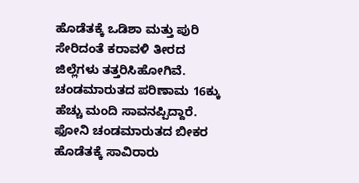ಹೊಡೆತಕ್ಕೆ ಒಡಿಶಾ ಮತ್ತು ಪುರಿ ಸೇರಿದಂತೆ ಕರಾವಳಿ ತೀರದ ಜಿಲ್ಲೆಗಳು ತತ್ತರಿಸಿಹೋಗಿವೆ. ಚಂಡಮಾರುತದ ಪರಿಣಾಮ 16ಕ್ಕು ಹೆಚ್ಚು ಮಂದಿ ಸಾವನಪ್ಪಿದ್ದಾರೆ.
ಫೋನಿ ಚಂಡಮಾರುತದ ಬೀಕರ ಹೊಡೆತಕ್ಕೆ ಸಾವಿರಾರು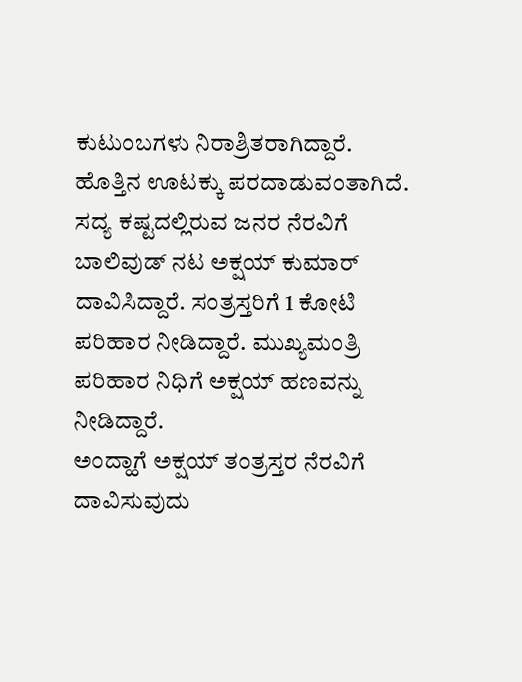ಕುಟುಂಬಗಳು ನಿರಾಶ್ರಿತರಾಗಿದ್ದಾರೆ. ಹೊತ್ತಿನ ಊಟಕ್ಕು ಪರದಾಡುವಂತಾಗಿದೆ. ಸದ್ಯ ಕಷ್ಟದಲ್ಲಿರುವ ಜನರ ನೆರವಿಗೆ ಬಾಲಿವುಡ್ ನಟ ಅಕ್ಷಯ್ ಕುಮಾರ್ ದಾವಿಸಿದ್ದಾರೆ. ಸಂತ್ರಸ್ತರಿಗೆ 1 ಕೋಟಿ ಪರಿಹಾರ ನೀಡಿದ್ದಾರೆ. ಮುಖ್ಯಮಂತ್ರಿ ಪರಿಹಾರ ನಿಧಿಗೆ ಅಕ್ಷಯ್ ಹಣವನ್ನು ನೀಡಿದ್ದಾರೆ.
ಅಂದ್ಹಾಗೆ ಅಕ್ಷಯ್ ತಂತ್ರಸ್ತರ ನೆರವಿಗೆ ದಾವಿಸುವುದು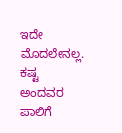ಇದೇ ಮೊದಲೇನಲ್ಲ. ಕಷ್ಟ ಅಂದವರ ಪಾಲಿಗೆ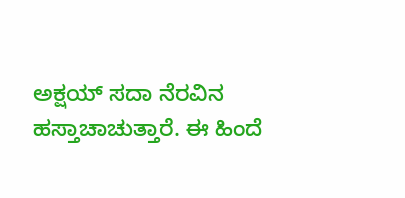ಅಕ್ಷಯ್ ಸದಾ ನೆರವಿನ ಹಸ್ತಾಚಾಚುತ್ತಾರೆ. ಈ ಹಿಂದೆ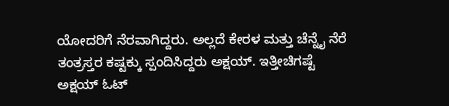ಯೋದರಿಗೆ ನೆರವಾಗಿದ್ದರು. ಅಲ್ಲದೆ ಕೇರಳ ಮತ್ತು ಚೆನ್ನೈ ನೆರೆ ತಂತ್ರಸ್ತರ ಕಷ್ಟಕ್ಕು ಸ್ಪಂದಿಸಿದ್ದರು ಅಕ್ಷಯ್. ಇತ್ತೀಚಿಗಷ್ಟೆ ಅಕ್ಷಯ್ ಓಟ್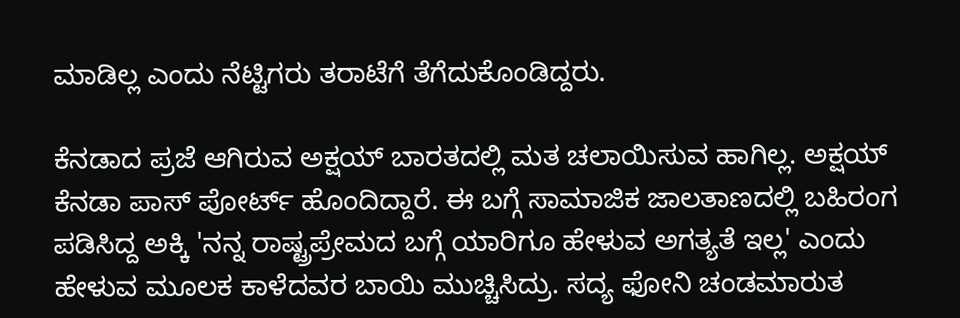ಮಾಡಿಲ್ಲ ಎಂದು ನೆಟ್ಟಿಗರು ತರಾಟೆಗೆ ತೆಗೆದುಕೊಂಡಿದ್ದರು.

ಕೆನಡಾದ ಪ್ರಜೆ ಆಗಿರುವ ಅಕ್ಷಯ್ ಬಾರತದಲ್ಲಿ ಮತ ಚಲಾಯಿಸುವ ಹಾಗಿಲ್ಲ. ಅಕ್ಷಯ್ ಕೆನಡಾ ಪಾಸ್ ಪೋರ್ಟ್ ಹೊಂದಿದ್ದಾರೆ. ಈ ಬಗ್ಗೆ ಸಾಮಾಜಿಕ ಜಾಲತಾಣದಲ್ಲಿ ಬಹಿರಂಗ ಪಡಿಸಿದ್ದ ಅಕ್ಕಿ 'ನನ್ನ ರಾಷ್ಟ್ರಪ್ರೇಮದ ಬಗ್ಗೆ ಯಾರಿಗೂ ಹೇಳುವ ಅಗತ್ಯತೆ ಇಲ್ಲ' ಎಂದು ಹೇಳುವ ಮೂಲಕ ಕಾಳೆದವರ ಬಾಯಿ ಮುಚ್ಚಿಸಿದ್ರು. ಸದ್ಯ ಫೋನಿ ಚಂಡಮಾರುತ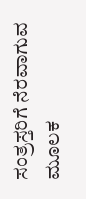ಸಂತ್ರಸ್ತರಿಗೆ ನೆರವಾಗುವ ಮೂಲಕ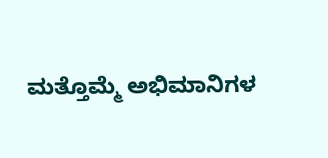ಮತ್ತೊಮ್ಮೆ ಅಭಿಮಾನಿಗಳ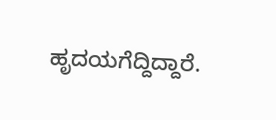ಹೃದಯಗೆದ್ದಿದ್ದಾರೆ.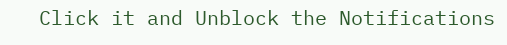Click it and Unblock the Notifications